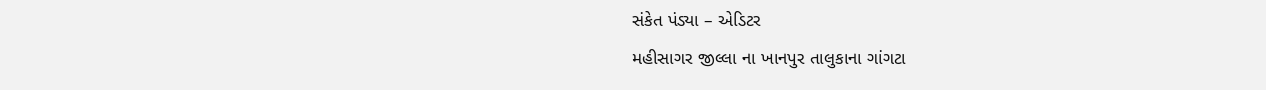સંકેત પંડ્યા – એડિટર
મહીસાગર જીલ્લા ના ખાનપુર તાલુકાના ગાંગટા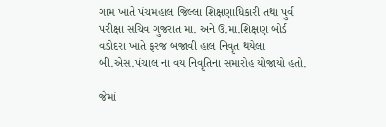ગામ ખાતે પંચમહાલ જિલ્લા શિક્ષણાધિકારી તથા પુર્વ પરીક્ષા સચિવ ગુજરાત મા. અને ઉ.મા.શિક્ષણ બોર્ડ વડોદરા ખાતે ફરજ બજાવી હાલ નિવૃત થયેલા બી.એસ.પંચાલ ના વય નિવૃતિના સમારોહ યોજાયો હતો.

જેમાં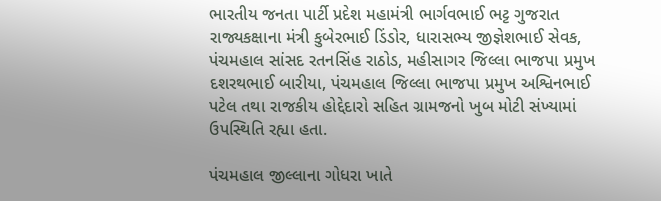ભારતીય જનતા પાર્ટી પ્રદેશ મહામંત્રી ભાર્ગવભાઈ ભટ્ટ ગુજરાત રાજ્યકક્ષાના મંત્રી કુબેરભાઈ ડિંડોર, ધારાસભ્ય જીજ્ઞેશભાઈ સેવક, પંચમહાલ સાંસદ રતનસિંહ રાઠોડ, મહીસાગર જિલ્લા ભાજપા પ્રમુખ દશરથભાઈ બારીયા, પંચમહાલ જિલ્લા ભાજપા પ્રમુખ અશ્વિનભાઈ પટેલ તથા રાજકીય હોદ્દેદારો સહિત ગ્રામજનો ખુબ મોટી સંખ્યામાં ઉપસ્થિતિ રહ્યા હતા.

પંચમહાલ જીલ્લાના ગોધરા ખાતે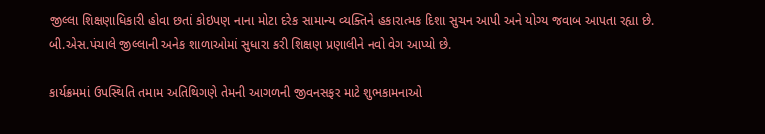જીલ્લા શિક્ષણાધિકારી હોવા છતાં કોઇપણ નાના મોટા દરેક સામાન્ય વ્યક્તિને હકારાત્મક દિશા સુચન આપી અને યોગ્ય જવાબ આપતા રહ્યા છે. બી.એસ.પંચાલે જીલ્લાની અનેક શાળાઓમાં સુધારા કરી શિક્ષણ પ્રણાલીને નવો વેગ આપ્યો છે.

કાર્યક્રમમાં ઉપસ્થિતિ તમામ અતિથિગણે તેમની આગળની જીવનસફર માટે શુભકામનાઓ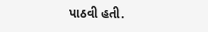પાઠવી હતી.